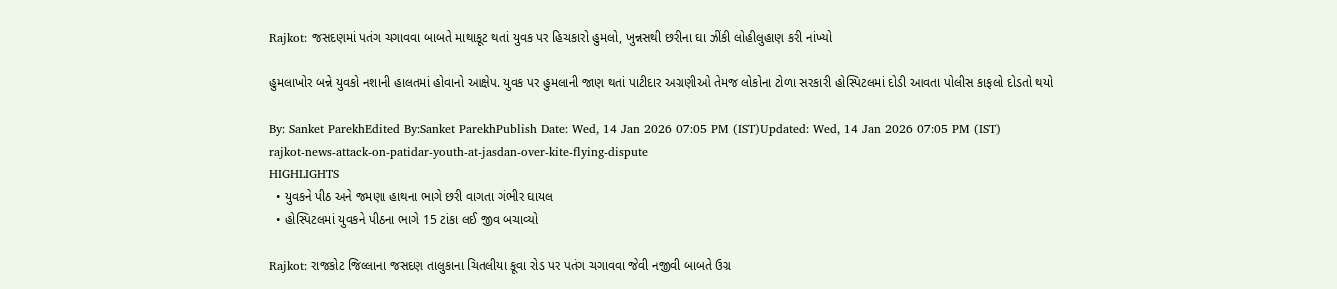Rajkot: જસદણમાં પતંગ ચગાવવા બાબતે માથાકૂટ થતાં યુવક પર હિચકારો હુમલો, ખુન્નસથી છરીના ઘા ઝીંકી લોહીલુહાણ કરી નાંખ્યો

હુમલાખોર બન્ને યુવકો નશાની હાલતમાં હોવાનો આક્ષેપ. યુવક પર હુમલાની જાણ થતાં પાટીદાર અગ્રણીઓ તેમજ લોકોના ટોળા સરકારી હોસ્પિટલમાં દોડી આવતા પોલીસ કાફલો દોડતો થયો

By: Sanket ParekhEdited By:Sanket ParekhPublish Date: Wed, 14 Jan 2026 07:05 PM (IST)Updated: Wed, 14 Jan 2026 07:05 PM (IST)
rajkot-news-attack-on-patidar-youth-at-jasdan-over-kite-flying-dispute
HIGHLIGHTS
  • યુવકને પીઠ અને જમણા હાથના ભાગે છરી વાગતા ગંભીર ઘાયલ
  • હોસ્પિટલમાં યુવકને પીઠના ભાગે 15 ટાંકા લઈ જીવ બચાવ્યો

Rajkot: રાજકોટ જિલ્લાના જસદણ તાલુકાના ચિતલીયા કૂવા રોડ પર પતંગ ચગાવવા જેવી નજીવી બાબતે ઉગ્ર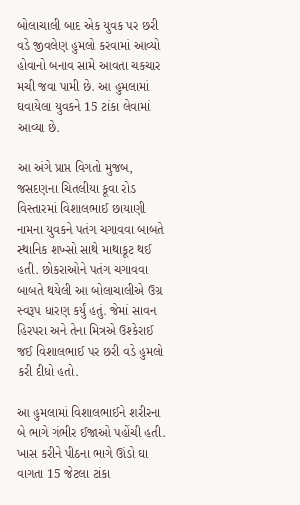બોલાચાલી બાદ એક યુવક પર છરી વડે જીવલેણ હુમલો કરવામાં આવ્યો હોવાનો બનાવ સામે આવતા ચકચાર મચી જવા પામી છે. આ હુમલામાં ઘવાયેલા યુવકને 15 ટાંકા લેવામાં આવ્યા છે.

આ અંગે પ્રાપ્ત વિગતો મુજબ, જસદણના ચિતલીયા કૂવા રોડ વિસ્તારમાં વિશાલભાઈ છાયાણી નામના યુવકને પતંગ ચગાવવા બાબતે સ્થાનિક શખ્સો સાથે માથાકૂટ થઈ હતી. છોકરાઓને પતંગ ચગાવવા બાબતે થયેલી આ બોલાચાલીએ ઉગ્ર સ્વરૂપ ધારણ કર્યું હતું. જેમાં સાવન હિરપરા અને તેના મિત્રએ ઉશ્કેરાઈ જઈ વિશાલભાઈ પર છરી વડે હુમલો કરી દીધો હતો.

આ હુમલામાં વિશાલભાઈને શરીરના બે ભાગે ગંભીર ઈજાઓ પહોંચી હતી. ખાસ કરીને પીઠના ભાગે ઊંડો ઘા વાગતા 15 જેટલા ટાંકા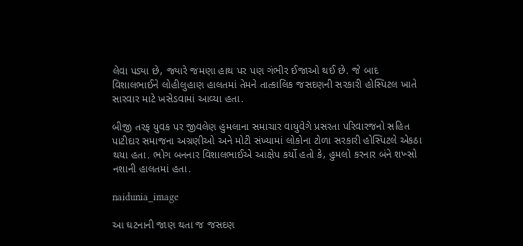લેવા પડ્યા છે, જ્યારે જમણા હાથ પર પણ ગંભીર ઈજાઓ થઈ છે. જે બાદ વિશાલભાઈને લોહીલુહાણ હાલતમાં તેમને તાત્કાલિક જસદણની સરકારી હોસ્પિટલ ખાતે સારવાર માટે ખસેડવામાં આવ્યા હતા.

બીજી તરફ યુવક પર જીવલેણ હુમલાના સમાચાર વાયુવેગે પ્રસરતા પરિવારજનો સહિત પાટીદાર સમાજના અગ્રણીઓ અને મોટી સંખ્યામાં લોકોના ટોળા સરકારી હોસ્પિટલે એકઠા થયા હતા. ભોગ બનનાર વિશાલભાઈએ આક્ષેપ કર્યો હતો કે, હુમલો કરનાર બંને શખ્સો નશાની હાલતમાં હતા.

naidunia_image

આ ઘટનાની જાણ થતા જ જસદણ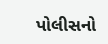પોલીસનો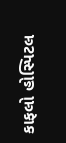કાફલો હોસ્પિટલ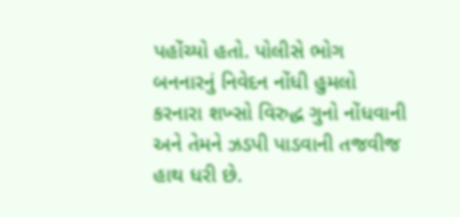પહોંચ્યો હતો. પોલીસે ભોગ બનનારનું નિવેદન નોંધી હુમલો કરનારા શખ્સો વિરુદ્ધ ગુનો નોંધવાની અને તેમને ઝડપી પાડવાની તજવીજ હાથ ધરી છે.